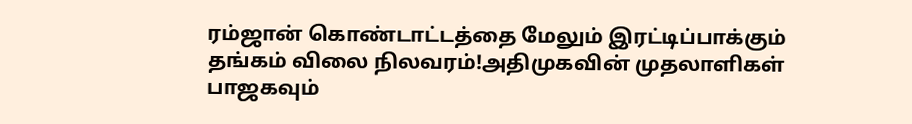ரம்ஜான் கொண்டாட்டத்தை மேலும் இரட்டிப்பாக்கும் தங்கம் விலை நிலவரம்!அதிமுகவின் முதலாளிகள் பாஜகவும்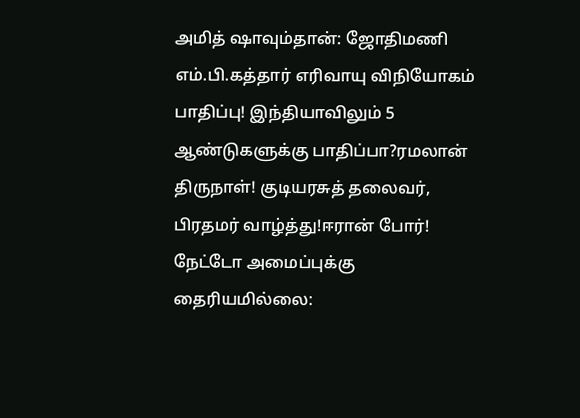அமித் ஷாவும்தான்: ஜோதிமணி எம்.பி.கத்தார் எரிவாயு விநியோகம் பாதிப்பு! இந்தியாவிலும் 5 ஆண்டுகளுக்கு பாதிப்பா?ரமலான் திருநாள்! குடியரசுத் தலைவர், பிரதமர் வாழ்த்து!ஈரான் போர்! நேட்டோ அமைப்புக்கு தைரியமில்லை: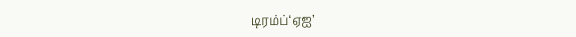டிரம்ப்‘ஏஐ’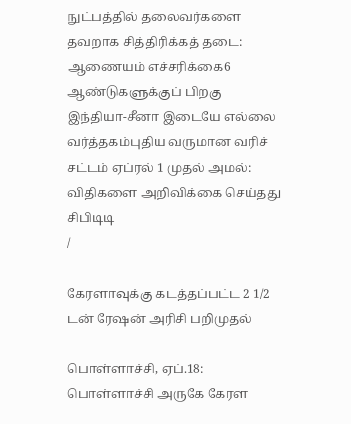நுட்பத்தில் தலைவர்களை தவறாக சித்திரிக்கத் தடை: ஆணையம் எச்சரிக்கை6 ஆண்டுகளுக்குப் பிறகு இந்தியா-சீனா இடையே எல்லை வர்த்தகம்புதிய வருமான வரிச் சட்டம் ஏப்ரல் 1 முதல் அமல்: விதிகளை அறிவிக்கை செய்தது சிபிடிடி
/

கேரளாவுக்கு கடத்தப்பட்ட 2 1/2 டன் ரேஷன் அரிசி பறிமுதல்

பொள்ளாச்சி, ஏப்.18: பொள்ளாச்சி அருகே கேரள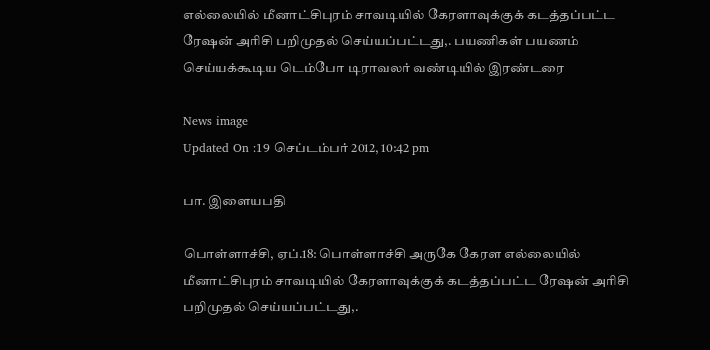எல்லையில் மீனாட்சிபுரம் சாவடியில் கேரளாவுக்குக் கடத்தப்பட்ட ரேஷன் அரிசி பறிமுதல் செய்யப்பட்டது,. பயணிகள் பயணம் செய்யக்கூடிய டெம்போ டிராவலர் வண்டியில் இரண்டரை

News image
Updated On :19 செப்டம்பர் 2012, 10:42 pm

பா. இளையபதி

பொள்ளாச்சி, ஏப்.18: பொள்ளாச்சி அருகே கேரள எல்லையில் மீனாட்சிபுரம் சாவடியில் கேரளாவுக்குக் கடத்தப்பட்ட ரேஷன் அரிசி பறிமுதல் செய்யப்பட்டது,.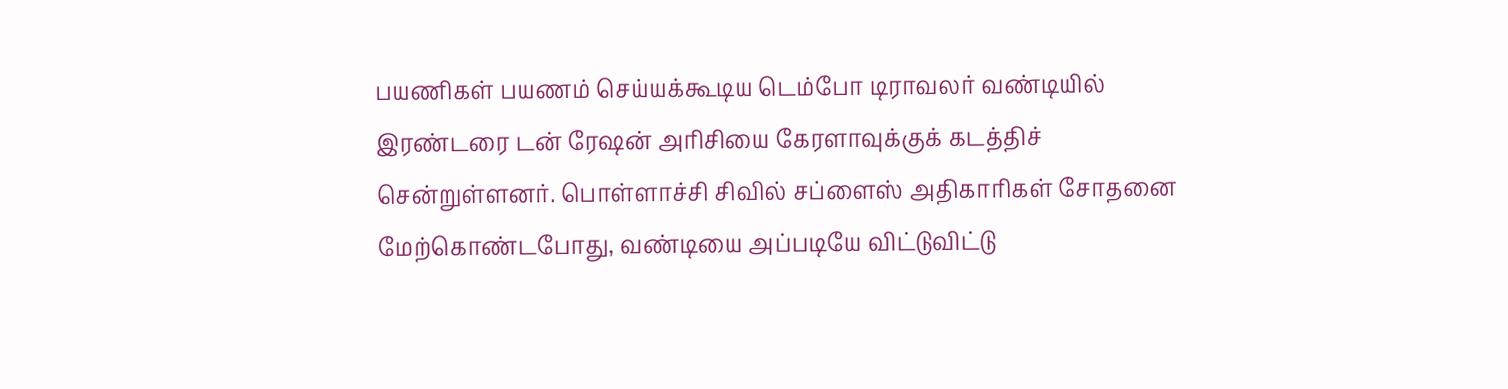பயணிகள் பயணம் செய்யக்கூடிய டெம்போ டிராவலர் வண்டியில் இரண்டரை டன் ரேஷன் அரிசியை கேரளாவுக்குக் கடத்திச் சென்றுள்ளனர். பொள்ளாச்சி சிவில் சப்ளைஸ் அதிகாரிகள் சோதனை மேற்கொண்டபோது, வண்டியை அப்படியே விட்டுவிட்டு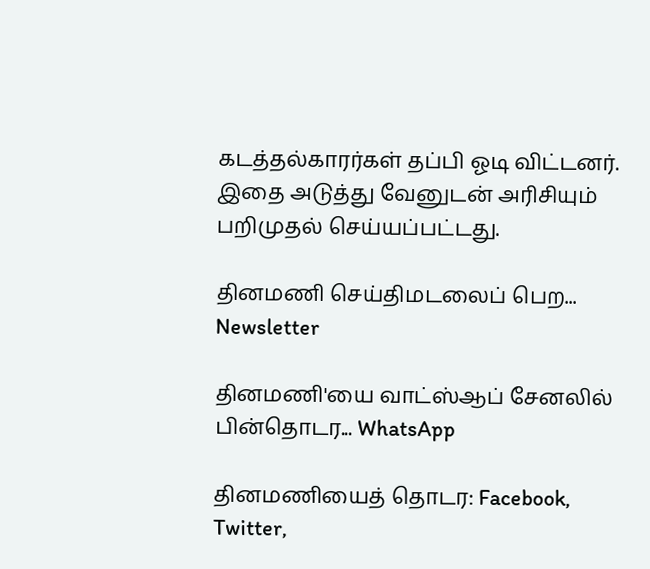கடத்தல்காரர்கள் தப்பி ஓடி விட்டனர். இதை அடுத்து வேனுடன் அரிசியும் பறிமுதல் செய்யப்பட்டது.

தினமணி செய்திமடலைப் பெற... Newsletter

தினமணி'யை வாட்ஸ்ஆப் சேனலில் பின்தொடர... WhatsApp

தினமணியைத் தொடர: Facebook, Twitter,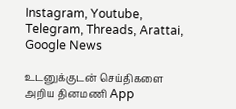Instagram, Youtube, Telegram, Threads, Arattai, Google News

உடனுக்குடன் செய்திகளை அறிய தினமணி App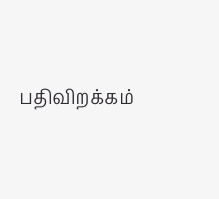பதிவிறக்கம்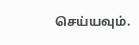செய்யவும்.